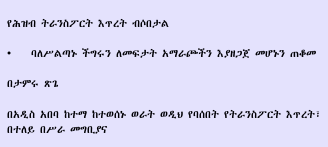የሕዝብ ትራንስፖርት እጥረት ብሶበታል

•    ባለሥልጣኑ ችግሩን ለመፍታት አማራጮችን እያዘጋጀ መሆኑን ጠቆመ

በታምሩ ጽጌ

በአዲስ አበባ ከተማ ከተወሰኑ ወራት ወዲህ የባሰበት የትራንስፖርት እጥረት፣ በተለይ በሥራ መግቢያና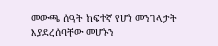መውጫ ሰዓት ከፍተኛ የሆነ መንገላታት እያደረሰባቸው መሆኑን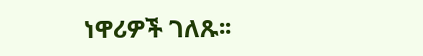ነዋሪዎች ገለጹ፡፡